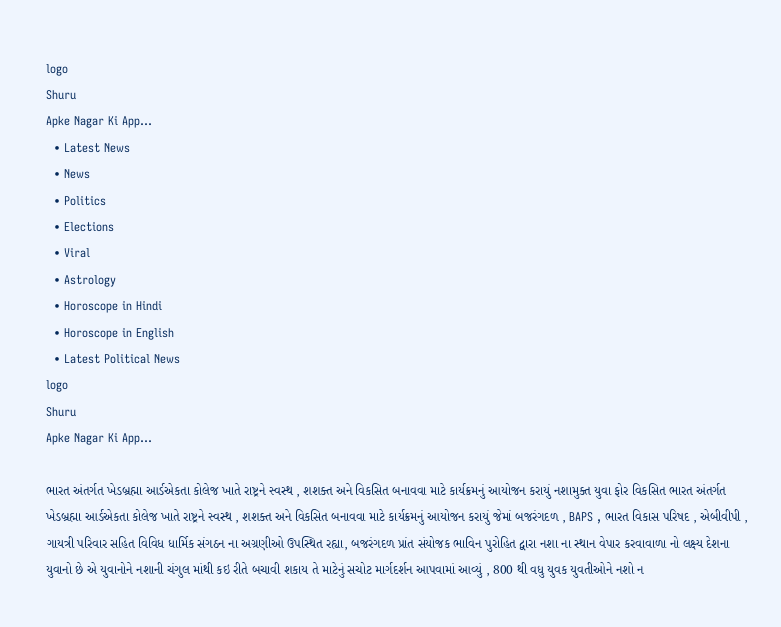logo
Shuru
Apke Nagar Ki App…
  • Latest News
  • News
  • Politics
  • Elections
  • Viral
  • Astrology
  • Horoscope in Hindi
  • Horoscope in English
  • Latest Political News
logo
Shuru
Apke Nagar Ki App…

ભારત અંતર્ગત ખેડબ્રહ્મા આર્ડએકતા કોલેજ ખાતે રાષ્ટ્રને સ્વસ્થ , શશક્ત અને વિકસિત બનાવવા માટે કાર્યક્રમનું આયોજન કરાયું નશામુક્ત યુવા ફોર વિકસિત ભારત અંતર્ગત ખેડબ્રહ્મા આર્ડએકતા કોલેજ ખાતે રાષ્ટ્રને સ્વસ્થ , શશક્ત અને વિકસિત બનાવવા માટે કાર્યક્રમનું આયોજન કરાયું જેમાં બજરંગદળ , BAPS , ભારત વિકાસ પરિષદ , એબીવીપી , ગાયત્રી પરિવાર સહિત વિવિધ ધાર્મિક સંગઠન ના અગ્રણીઓ ઉપસ્થિત રહ્યા, બજરંગદળ પ્રાંત સંયોજક ભાવિન પુરોહિત દ્વારા નશા ના સ્થાન વેપાર કરવાવાળા નો લક્ષ્ય દેશના યુવાનો છે એ યુવાનોને નશાની ચંગુલ માંથી કઇ રીતે બચાવી શકાય તે માટેનું સચોટ માર્ગદર્શન આપવામાં આવ્યું , 800 થી વધુ યુવક યુવતીઓને નશો ન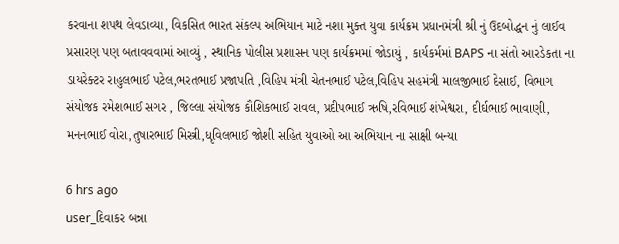કરવાના શપથ લેવડાવ્યા, વિકસિત ભારત સંકલ્પ અભિયાન માટે નશા મુક્ત યુવા કાર્યક્રમ પ્રધાનમંત્રી શ્રી નું ઉદબોદ્ધન નું લાઈવ પ્રસારણ પણ બતાવવવામાં આવ્યું , સ્થાનિક પોલીસ પ્રશાસન પણ કાર્યક્રમમાં જોડાયું , કાર્યકર્મમાં BAPS ના સંતો આરડેકતા ના ડાયરેક્ટર રાહુલભાઈ પટેલ,ભરતભાઈ પ્રજાપતિ ,વિહિપ મંત્રી ચેતનભાઈ પટેલ,વિહિપ સહમંત્રી માલજીભાઈ દેસાઈ, વિભાગ સંયોજક રમેશભાઈ સગર , જિલ્લા સંયોજક કૌશિકભાઈ રાવલ, પ્રદીપભાઈ ઋષિ,રવિભાઈ શંખેશ્વરા, દીર્ઘભાઈ ભાવાણી, મનનભાઈ વોરા,તુષારભાઈ મિસ્ત્રી,ધૃવિલભાઈ જોશી સહિત યુવાઓ આ અભિયાન ના સાક્ષી બન્યા

6 hrs ago
user_દિવાકર બન્ના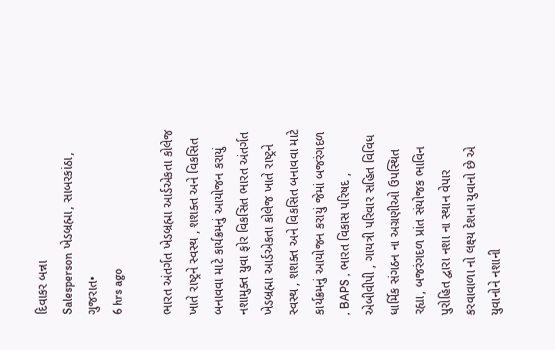દિવાકર બન્ના
Salesperson ખેડબ્રહ્મા, સાબરકાંઠા, ગુજરાત•
6 hrs ago

ભારત અંતર્ગત ખેડબ્રહ્મા આર્ડએકતા કોલેજ ખાતે રાષ્ટ્રને સ્વસ્થ , શશક્ત અને વિકસિત બનાવવા માટે કાર્યક્રમનું આયોજન કરાયું નશામુક્ત યુવા ફોર વિકસિત ભારત અંતર્ગત ખેડબ્રહ્મા આર્ડએકતા કોલેજ ખાતે રાષ્ટ્રને સ્વસ્થ , શશક્ત અને વિકસિત બનાવવા માટે કાર્યક્રમનું આયોજન કરાયું જેમાં બજરંગદળ , BAPS , ભારત વિકાસ પરિષદ , એબીવીપી , ગાયત્રી પરિવાર સહિત વિવિધ ધાર્મિક સંગઠન ના અગ્રણીઓ ઉપસ્થિત રહ્યા, બજરંગદળ પ્રાંત સંયોજક ભાવિન પુરોહિત દ્વારા નશા ના સ્થાન વેપાર કરવાવાળા નો લક્ષ્ય દેશના યુવાનો છે એ યુવાનોને નશાની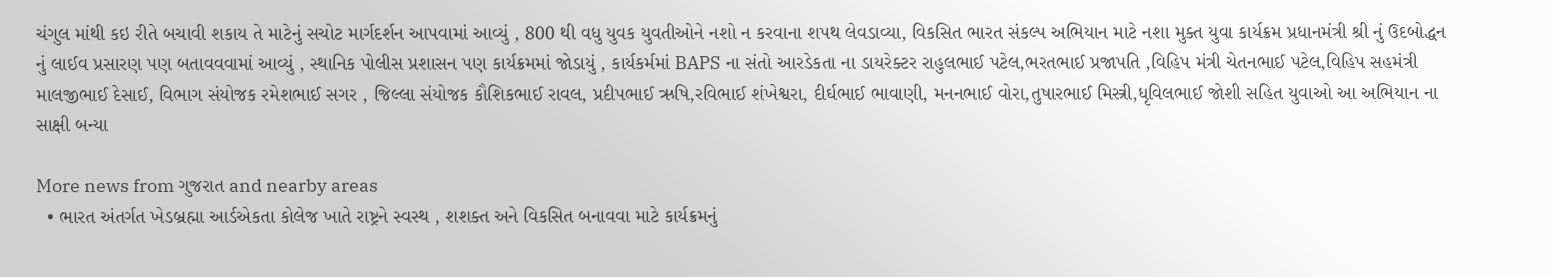ચંગુલ માંથી કઇ રીતે બચાવી શકાય તે માટેનું સચોટ માર્ગદર્શન આપવામાં આવ્યું , 800 થી વધુ યુવક યુવતીઓને નશો ન કરવાના શપથ લેવડાવ્યા, વિકસિત ભારત સંકલ્પ અભિયાન માટે નશા મુક્ત યુવા કાર્યક્રમ પ્રધાનમંત્રી શ્રી નું ઉદબોદ્ધન નું લાઈવ પ્રસારણ પણ બતાવવવામાં આવ્યું , સ્થાનિક પોલીસ પ્રશાસન પણ કાર્યક્રમમાં જોડાયું , કાર્યકર્મમાં BAPS ના સંતો આરડેકતા ના ડાયરેક્ટર રાહુલભાઈ પટેલ,ભરતભાઈ પ્રજાપતિ ,વિહિપ મંત્રી ચેતનભાઈ પટેલ,વિહિપ સહમંત્રી માલજીભાઈ દેસાઈ, વિભાગ સંયોજક રમેશભાઈ સગર , જિલ્લા સંયોજક કૌશિકભાઈ રાવલ, પ્રદીપભાઈ ઋષિ,રવિભાઈ શંખેશ્વરા, દીર્ઘભાઈ ભાવાણી, મનનભાઈ વોરા,તુષારભાઈ મિસ્ત્રી,ધૃવિલભાઈ જોશી સહિત યુવાઓ આ અભિયાન ના સાક્ષી બન્યા

More news from ગુજરાત and nearby areas
  • ભારત અંતર્ગત ખેડબ્રહ્મા આર્ડએકતા કોલેજ ખાતે રાષ્ટ્રને સ્વસ્થ , શશક્ત અને વિકસિત બનાવવા માટે કાર્યક્રમનું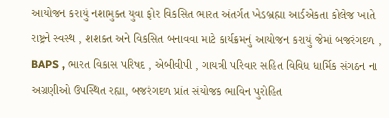આયોજન કરાયું નશામુક્ત યુવા ફોર વિકસિત ભારત અંતર્ગત ખેડબ્રહ્મા આર્ડએકતા કોલેજ ખાતે રાષ્ટ્રને સ્વસ્થ , શશક્ત અને વિકસિત બનાવવા માટે કાર્યક્રમનું આયોજન કરાયું જેમાં બજરંગદળ , BAPS , ભારત વિકાસ પરિષદ , એબીવીપી , ગાયત્રી પરિવાર સહિત વિવિધ ધાર્મિક સંગઠન ના અગ્રણીઓ ઉપસ્થિત રહ્યા, બજરંગદળ પ્રાંત સંયોજક ભાવિન પુરોહિત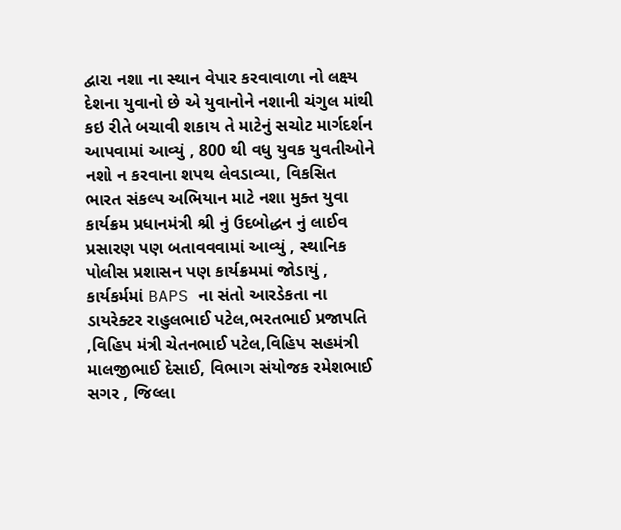દ્વારા નશા ના સ્થાન વેપાર કરવાવાળા નો લક્ષ્ય દેશના યુવાનો છે એ યુવાનોને નશાની ચંગુલ માંથી કઇ રીતે બચાવી શકાય તે માટેનું સચોટ માર્ગદર્શન આપવામાં આવ્યું , 800 થી વધુ યુવક યુવતીઓને નશો ન કરવાના શપથ લેવડાવ્યા, વિકસિત ભારત સંકલ્પ અભિયાન માટે નશા મુક્ત યુવા કાર્યક્રમ પ્રધાનમંત્રી શ્રી નું ઉદબોદ્ધન નું લાઈવ પ્રસારણ પણ બતાવવવામાં આવ્યું , સ્થાનિક પોલીસ પ્રશાસન પણ કાર્યક્રમમાં જોડાયું , કાર્યકર્મમાં BAPS ના સંતો આરડેકતા ના ડાયરેક્ટર રાહુલભાઈ પટેલ,ભરતભાઈ પ્રજાપતિ ,વિહિપ મંત્રી ચેતનભાઈ પટેલ,વિહિપ સહમંત્રી માલજીભાઈ દેસાઈ, વિભાગ સંયોજક રમેશભાઈ સગર , જિલ્લા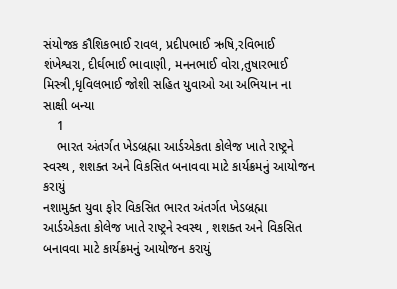સંયોજક કૌશિકભાઈ રાવલ, પ્રદીપભાઈ ઋષિ,રવિભાઈ શંખેશ્વરા, દીર્ઘભાઈ ભાવાણી, મનનભાઈ વોરા,તુષારભાઈ મિસ્ત્રી,ધૃવિલભાઈ જોશી સહિત યુવાઓ આ અભિયાન ના સાક્ષી બન્યા
    1
    ભારત અંતર્ગત ખેડબ્રહ્મા આર્ડએકતા કોલેજ ખાતે રાષ્ટ્રને સ્વસ્થ , શશક્ત અને વિકસિત બનાવવા માટે કાર્યક્રમનું આયોજન કરાયું
નશામુક્ત યુવા ફોર વિકસિત ભારત અંતર્ગત ખેડબ્રહ્મા આર્ડએકતા કોલેજ ખાતે રાષ્ટ્રને સ્વસ્થ , શશક્ત અને વિકસિત બનાવવા માટે કાર્યક્રમનું આયોજન કરાયું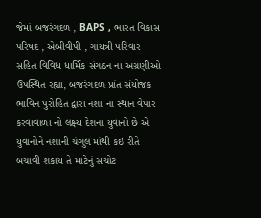જેમાં બજરંગદળ , BAPS , ભારત વિકાસ પરિષદ , એબીવીપી , ગાયત્રી પરિવાર સહિત વિવિધ ધાર્મિક સંગઠન ના અગ્રણીઓ ઉપસ્થિત રહ્યા, બજરંગદળ પ્રાંત સંયોજક ભાવિન પુરોહિત દ્વારા નશા ના સ્થાન વેપાર કરવાવાળા નો લક્ષ્ય દેશના યુવાનો છે એ યુવાનોને નશાની ચંગુલ માંથી કઇ રીતે બચાવી શકાય તે માટેનું સચોટ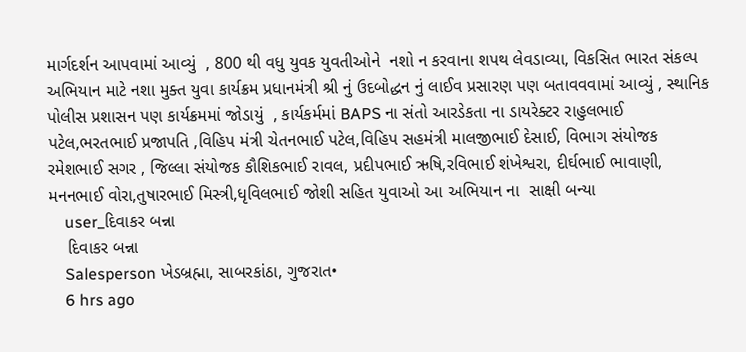માર્ગદર્શન આપવામાં આવ્યું  , 800 થી વધુ યુવક યુવતીઓને  નશો ન કરવાના શપથ લેવડાવ્યા, વિકસિત ભારત સંકલ્પ અભિયાન માટે નશા મુક્ત યુવા કાર્યક્રમ પ્રધાનમંત્રી શ્રી નું ઉદબોદ્ધન નું લાઈવ પ્રસારણ પણ બતાવવવામાં આવ્યું , સ્થાનિક પોલીસ પ્રશાસન પણ કાર્યક્રમમાં જોડાયું  , કાર્યકર્મમાં BAPS ના સંતો આરડેકતા ના ડાયરેક્ટર રાહુલભાઈ પટેલ,ભરતભાઈ પ્રજાપતિ ,વિહિપ મંત્રી ચેતનભાઈ પટેલ,વિહિપ સહમંત્રી માલજીભાઈ દેસાઈ, વિભાગ સંયોજક રમેશભાઈ સગર , જિલ્લા સંયોજક કૌશિકભાઈ રાવલ, પ્રદીપભાઈ ઋષિ,રવિભાઈ શંખેશ્વરા, દીર્ઘભાઈ ભાવાણી, મનનભાઈ વોરા,તુષારભાઈ મિસ્ત્રી,ધૃવિલભાઈ જોશી સહિત યુવાઓ આ અભિયાન ના  સાક્ષી બન્યા
    user_દિવાકર બન્ના
    દિવાકર બન્ના
    Salesperson ખેડબ્રહ્મા, સાબરકાંઠા, ગુજરાત•
    6 hrs ago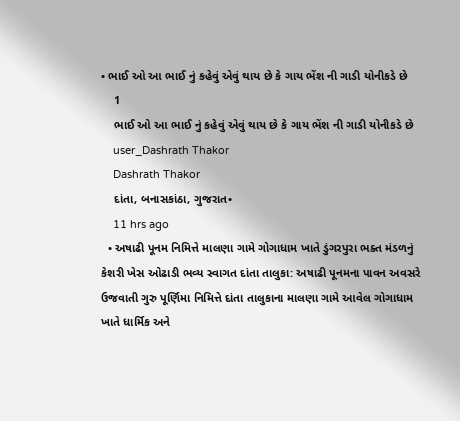• ભાઈ ઓ આ ભાઈ નું કહેવું એવું થાય છે કે ગાય ભેંશ ની ગાડી યોનીકડે છે
    1
    ભાઈ ઓ આ ભાઈ નું કહેવું એવું થાય છે કે ગાય ભેંશ ની ગાડી યોનીકડે છે
    user_Dashrath Thakor
    Dashrath Thakor
    દાંતા, બનાસકાંઠા, ગુજરાત•
    11 hrs ago
  • અષાઢી પૂનમ નિમિત્તે માલણા ગામે ગોગાધામ ખાતે ડુંગરપુરા ભક્ત મંડળનું કેશરી ખેસ ઓઢાડી ભવ્ય સ્વાગત દાંતા તાલુકા: અષાઢી પૂનમના પાવન અવસરે ઉજવાતી ગુરુ પૂર્ણિમા નિમિત્તે દાંતા તાલુકાના માલણા ગામે આવેલ ગોગાધામ ખાતે ધાર્મિક અને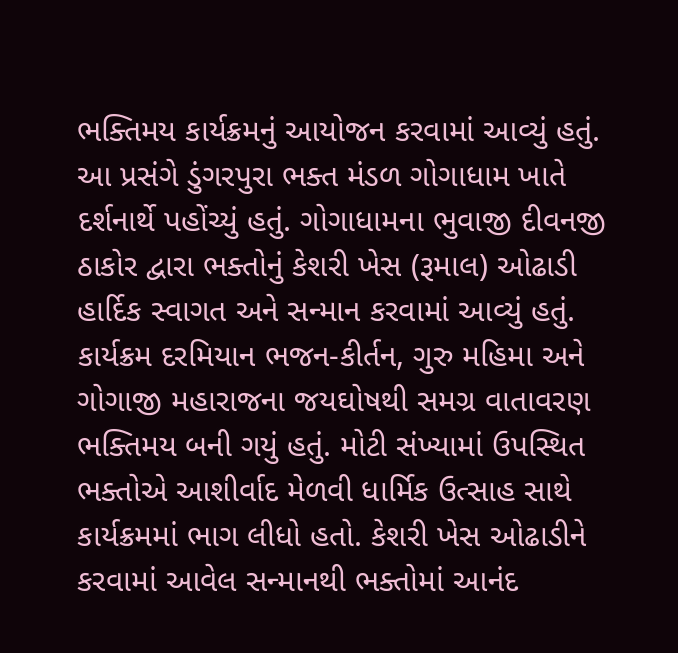ભક્તિમય કાર્યક્રમનું આયોજન કરવામાં આવ્યું હતું. આ પ્રસંગે ડુંગરપુરા ભક્ત મંડળ ગોગાધામ ખાતે દર્શનાર્થે પહોંચ્યું હતું. ગોગાધામના ભુવાજી દીવનજી ઠાકોર દ્વારા ભક્તોનું કેશરી ખેસ (રૂમાલ) ઓઢાડી હાર્દિક સ્વાગત અને સન્માન કરવામાં આવ્યું હતું. કાર્યક્રમ દરમિયાન ભજન-કીર્તન, ગુરુ મહિમા અને ગોગાજી મહારાજના જયઘોષથી સમગ્ર વાતાવરણ ભક્તિમય બની ગયું હતું. મોટી સંખ્યામાં ઉપસ્થિત ભક્તોએ આશીર્વાદ મેળવી ધાર્મિક ઉત્સાહ સાથે કાર્યક્રમમાં ભાગ લીધો હતો. કેશરી ખેસ ઓઢાડીને કરવામાં આવેલ સન્માનથી ભક્તોમાં આનંદ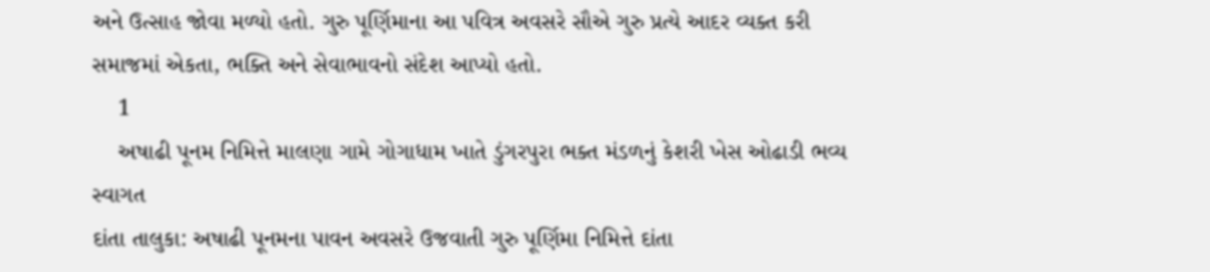અને ઉત્સાહ જોવા મળ્યો હતો. ગુરુ પૂર્ણિમાના આ પવિત્ર અવસરે સૌએ ગુરુ પ્રત્યે આદર વ્યક્ત કરી સમાજમાં એકતા, ભક્તિ અને સેવાભાવનો સંદેશ આપ્યો હતો.
    1
    અષાઢી પૂનમ નિમિત્તે માલણા ગામે ગોગાધામ ખાતે ડુંગરપુરા ભક્ત મંડળનું કેશરી ખેસ ઓઢાડી ભવ્ય સ્વાગત
દાંતા તાલુકા: અષાઢી પૂનમના પાવન અવસરે ઉજવાતી ગુરુ પૂર્ણિમા નિમિત્તે દાંતા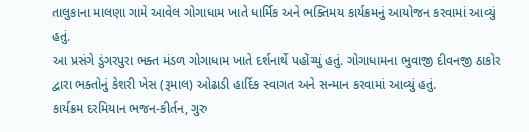તાલુકાના માલણા ગામે આવેલ ગોગાધામ ખાતે ધાર્મિક અને ભક્તિમય કાર્યક્રમનું આયોજન કરવામાં આવ્યું હતું.
આ પ્રસંગે ડુંગરપુરા ભક્ત મંડળ ગોગાધામ ખાતે દર્શનાર્થે પહોંચ્યું હતું. ગોગાધામના ભુવાજી દીવનજી ઠાકોર દ્વારા ભક્તોનું કેશરી ખેસ (રૂમાલ) ઓઢાડી હાર્દિક સ્વાગત અને સન્માન કરવામાં આવ્યું હતું.
કાર્યક્રમ દરમિયાન ભજન-કીર્તન, ગુરુ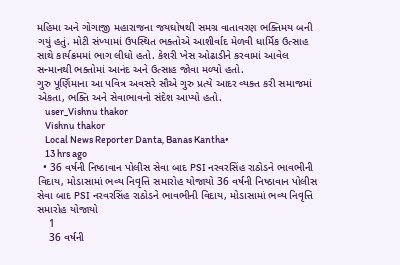મહિમા અને ગોગાજી મહારાજના જયઘોષથી સમગ્ર વાતાવરણ ભક્તિમય બની ગયું હતું. મોટી સંખ્યામાં ઉપસ્થિત ભક્તોએ આશીર્વાદ મેળવી ધાર્મિક ઉત્સાહ સાથે કાર્યક્રમમાં ભાગ લીધો હતો. કેશરી ખેસ ઓઢાડીને કરવામાં આવેલ સન્માનથી ભક્તોમાં આનંદ અને ઉત્સાહ જોવા મળ્યો હતો.
ગુરુ પૂર્ણિમાના આ પવિત્ર અવસરે સૌએ ગુરુ પ્રત્યે આદર વ્યક્ત કરી સમાજમાં એકતા, ભક્તિ અને સેવાભાવનો સંદેશ આપ્યો હતો.
    user_Vishnu thakor
    Vishnu thakor
    Local News Reporter Danta, Banas Kantha•
    13 hrs ago
  • 36 વર્ષની નિષ્ઠાવાન પોલીસ સેવા બાદ PSI નરવરસિંહ રાઠોડને ભાવભીની વિદાય, મોડાસામાં ભવ્ય નિવૃત્તિ સમારોહ યોજાયો 36 વર્ષની નિષ્ઠાવાન પોલીસ સેવા બાદ PSI નરવરસિંહ રાઠોડને ભાવભીની વિદાય, મોડાસામાં ભવ્ય નિવૃત્તિ સમારોહ યોજાયો
    1
    36 વર્ષની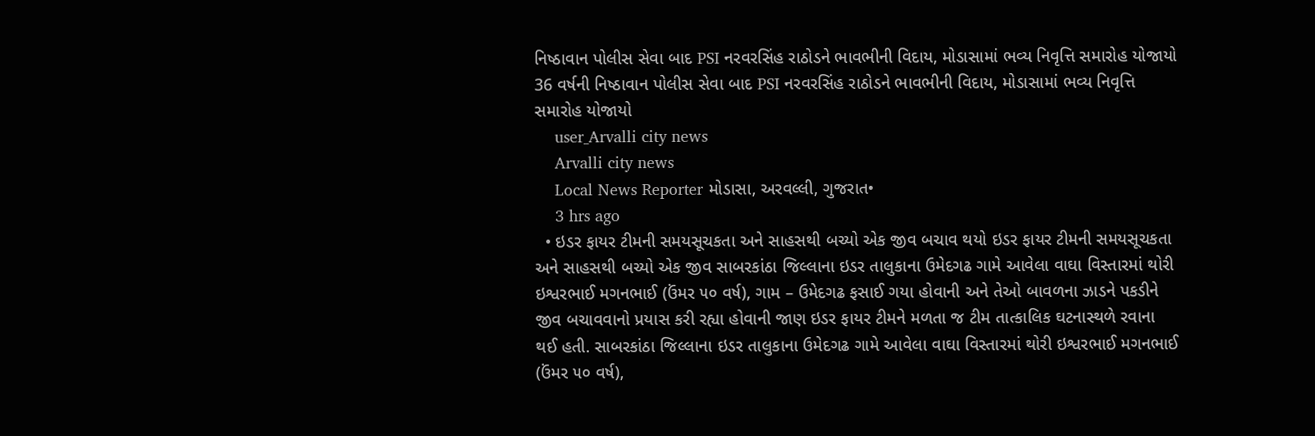નિષ્ઠાવાન પોલીસ સેવા બાદ PSI નરવરસિંહ રાઠોડને ભાવભીની વિદાય, મોડાસામાં ભવ્ય નિવૃત્તિ સમારોહ યોજાયો
36 વર્ષની નિષ્ઠાવાન પોલીસ સેવા બાદ PSI નરવરસિંહ રાઠોડને ભાવભીની વિદાય, મોડાસામાં ભવ્ય નિવૃત્તિ સમારોહ યોજાયો
    user_Arvalli city news
    Arvalli city news
    Local News Reporter મોડાસા, અરવલ્લી, ગુજરાત•
    3 hrs ago
  • ઇડર ફાયર ટીમની સમયસૂચકતા અને સાહસથી બચ્યો એક જીવ બચાવ થયો ઇડર ફાયર ટીમની સમયસૂચકતા અને સાહસથી બચ્યો એક જીવ સાબરકાંઠા જિલ્લાના ઇડર તાલુકાના ઉમેદગઢ ગામે આવેલા વાઘા વિસ્તારમાં થોરી ઇશ્વરભાઈ મગનભાઈ (ઉંમર ૫૦ વર્ષ), ગામ – ઉમેદગઢ ફસાઈ ગયા હોવાની અને તેઓ બાવળના ઝાડને પકડીને જીવ બચાવવાનો પ્રયાસ કરી રહ્યા હોવાની જાણ ઇડર ફાયર ટીમને મળતા જ ટીમ તાત્કાલિક ઘટનાસ્થળે રવાના થઈ હતી. સાબરકાંઠા જિલ્લાના ઇડર તાલુકાના ઉમેદગઢ ગામે આવેલા વાઘા વિસ્તારમાં થોરી ઇશ્વરભાઈ મગનભાઈ (ઉંમર ૫૦ વર્ષ),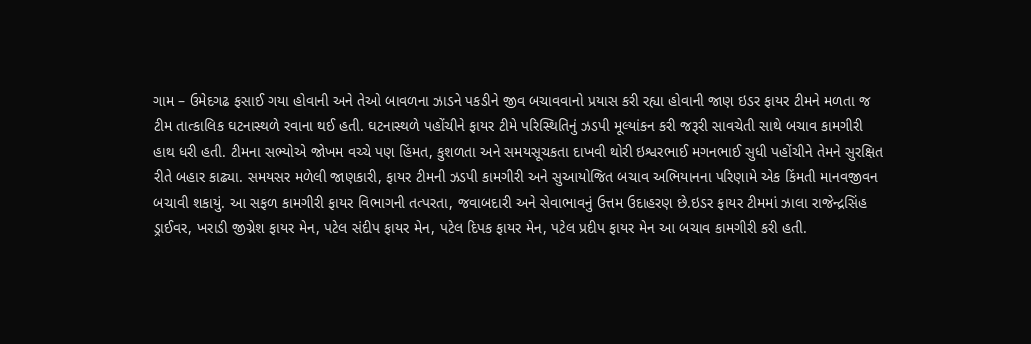ગામ – ઉમેદગઢ ફસાઈ ગયા હોવાની અને તેઓ બાવળના ઝાડને પકડીને જીવ બચાવવાનો પ્રયાસ કરી રહ્યા હોવાની જાણ ઇડર ફાયર ટીમને મળતા જ ટીમ તાત્કાલિક ઘટનાસ્થળે રવાના થઈ હતી. ઘટનાસ્થળે પહોંચીને ફાયર ટીમે પરિસ્થિતિનું ઝડપી મૂલ્યાંકન કરી જરૂરી સાવચેતી સાથે બચાવ કામગીરી હાથ ધરી હતી. ટીમના સભ્યોએ જોખમ વચ્ચે પણ હિંમત, કુશળતા અને સમયસૂચકતા દાખવી થોરી ઇશ્વરભાઈ મગનભાઈ સુધી પહોંચીને તેમને સુરક્ષિત રીતે બહાર કાઢ્યા. સમયસર મળેલી જાણકારી, ફાયર ટીમની ઝડપી કામગીરી અને સુઆયોજિત બચાવ અભિયાનના પરિણામે એક કિંમતી માનવજીવન બચાવી શકાયું. આ સફળ કામગીરી ફાયર વિભાગની તત્પરતા, જવાબદારી અને સેવાભાવનું ઉત્તમ ઉદાહરણ છે.ઇડર ફાયર ટીમમાં ઝાલા રાજેન્દ્રસિંહ ડ્રાઈવર, ખરાડી જીગ્નેશ ફાયર મેન, પટેલ સંદીપ ફાયર મેન, પટેલ દિપક ફાયર મેન, પટેલ પ્રદીપ ફાયર મેન આ બચાવ કામગીરી કરી હતી.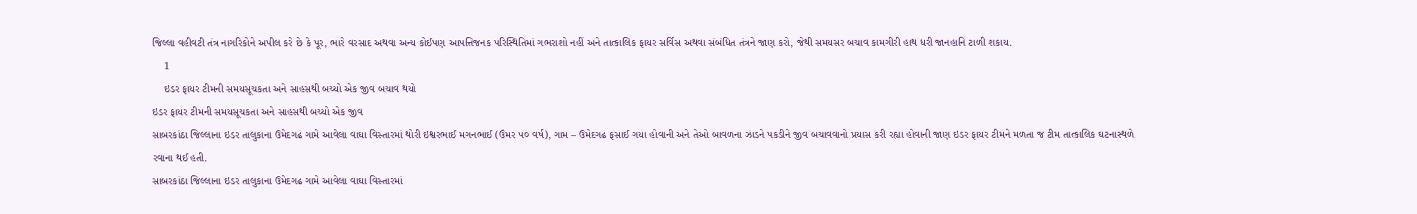જિલ્લા વહીવટી તંત્ર નાગરિકોને અપીલ કરે છે કે પૂર, ભારે વરસાદ અથવા અન્ય કોઈપણ આપત્તિજનક પરિસ્થિતિમાં ગભરાશો નહીં અને તાત્કાલિક ફાયર સર્વિસ અથવા સંબંધિત તંત્રને જાણ કરો, જેથી સમયસર બચાવ કામગીરી હાથ ધરી જાનહાનિ ટાળી શકાય.
    1
    ઇડર ફાયર ટીમની સમયસૂચકતા અને સાહસથી બચ્યો એક જીવ બચાવ થયો
ઇડર ફાયર ટીમની સમયસૂચકતા અને સાહસથી બચ્યો એક જીવ
સાબરકાંઠા જિલ્લાના ઇડર તાલુકાના ઉમેદગઢ ગામે આવેલા વાઘા વિસ્તારમાં થોરી ઇશ્વરભાઈ મગનભાઈ (ઉંમર ૫૦ વર્ષ), ગામ – ઉમેદગઢ ફસાઈ ગયા હોવાની અને તેઓ બાવળના ઝાડને પકડીને જીવ બચાવવાનો પ્રયાસ કરી રહ્યા હોવાની જાણ ઇડર ફાયર ટીમને મળતા જ ટીમ તાત્કાલિક ઘટનાસ્થળે રવાના થઈ હતી.
સાબરકાંઠા જિલ્લાના ઇડર તાલુકાના ઉમેદગઢ ગામે આવેલા વાઘા વિસ્તારમાં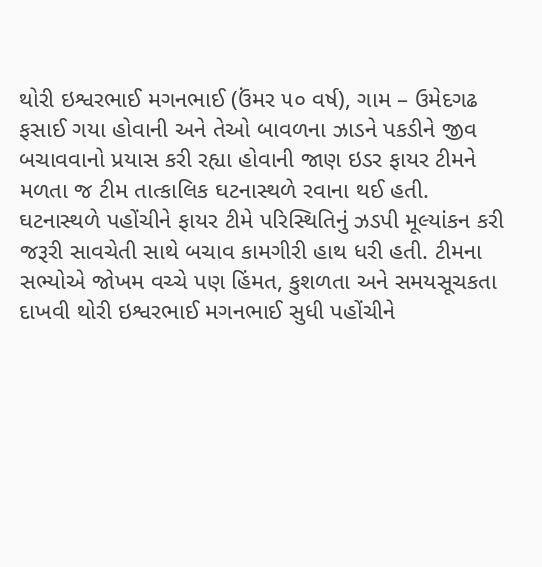થોરી ઇશ્વરભાઈ મગનભાઈ (ઉંમર ૫૦ વર્ષ), ગામ – ઉમેદગઢ ફસાઈ ગયા હોવાની અને તેઓ બાવળના ઝાડને પકડીને જીવ બચાવવાનો પ્રયાસ કરી રહ્યા હોવાની જાણ ઇડર ફાયર ટીમને મળતા જ ટીમ તાત્કાલિક ઘટનાસ્થળે રવાના થઈ હતી.
ઘટનાસ્થળે પહોંચીને ફાયર ટીમે પરિસ્થિતિનું ઝડપી મૂલ્યાંકન કરી જરૂરી સાવચેતી સાથે બચાવ કામગીરી હાથ ધરી હતી. ટીમના સભ્યોએ જોખમ વચ્ચે પણ હિંમત, કુશળતા અને સમયસૂચકતા દાખવી થોરી ઇશ્વરભાઈ મગનભાઈ સુધી પહોંચીને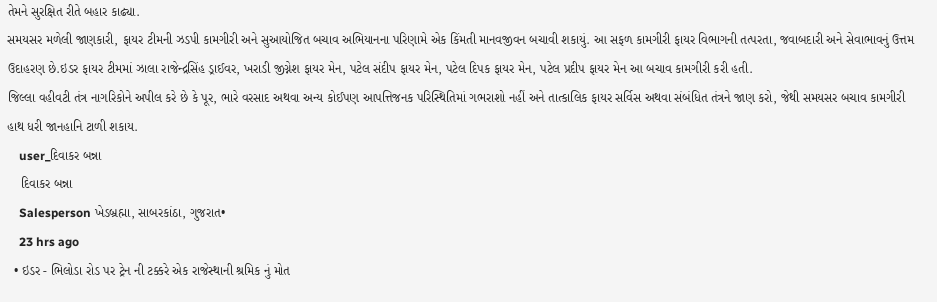તેમને સુરક્ષિત રીતે બહાર કાઢ્યા.
સમયસર મળેલી જાણકારી, ફાયર ટીમની ઝડપી કામગીરી અને સુઆયોજિત બચાવ અભિયાનના પરિણામે એક કિંમતી માનવજીવન બચાવી શકાયું. આ સફળ કામગીરી ફાયર વિભાગની તત્પરતા, જવાબદારી અને સેવાભાવનું ઉત્તમ ઉદાહરણ છે.ઇડર ફાયર ટીમમાં ઝાલા રાજેન્દ્રસિંહ ડ્રાઈવર, ખરાડી જીગ્નેશ ફાયર મેન, પટેલ સંદીપ ફાયર મેન, પટેલ દિપક ફાયર મેન, પટેલ પ્રદીપ ફાયર મેન આ બચાવ કામગીરી કરી હતી.
જિલ્લા વહીવટી તંત્ર નાગરિકોને અપીલ કરે છે કે પૂર, ભારે વરસાદ અથવા અન્ય કોઈપણ આપત્તિજનક પરિસ્થિતિમાં ગભરાશો નહીં અને તાત્કાલિક ફાયર સર્વિસ અથવા સંબંધિત તંત્રને જાણ કરો, જેથી સમયસર બચાવ કામગીરી હાથ ધરી જાનહાનિ ટાળી શકાય.
    user_દિવાકર બન્ના
    દિવાકર બન્ના
    Salesperson ખેડબ્રહ્મા, સાબરકાંઠા, ગુજરાત•
    23 hrs ago
  • ઇડર - ભિલોડા રોડ પર ટ્રેન ની ટક્કરે એક રાજેસ્થાની શ્રમિક નું મોત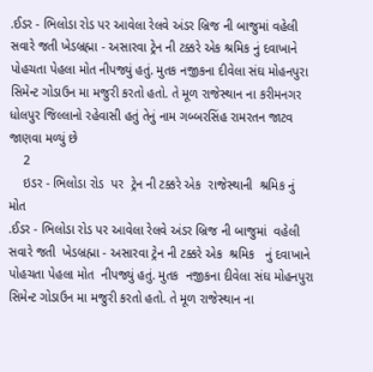.ઈડર - ભિલોડા રોડ પર આવેલા રેલવે અંડર બ્રિજ ની બાજુમાં વહેલી સવારે જતી ખેડબ્રહ્મા - અસારવા ટ્રેન ની ટક્કરે એક શ્રમિક નું દવાખાને પોહચતા પેહલા મોત નીપજ્યું હતું. મુતક નજીકના દીવેલા સંઘ મોહનપુરા સિમેન્ટ ગોડાઉન મા મજુરી કરતો હતો. તે મૂળ રાજેસ્થાન ના કરીમનગર ધોલપુર જિલ્લાનો રહેવાસી હતું તેનું નામ ગબ્બરસિંહ રામરતન જાટવ જાણવા મળ્યું છે
    2
    ઇડર - ભિલોડા રોડ  પર  ટ્રેન ની ટક્કરે એક  રાજેસ્થાની  શ્રમિક નું   મોત
.ઈડર - ભિલોડા રોડ પર આવેલા રેલવે અંડર બ્રિજ ની બાજુમાં  વહેલી સવારે જતી  ખેડબ્રહ્મા - અસારવા ટ્રેન ની ટક્કરે એક  શ્રમિક   નું દવાખાને પોહચતા પેહલા મોત  નીપજ્યું હતું. મુતક  નજીકના દીવેલા સંઘ મોહનપુરા સિમેન્ટ ગોડાઉન મા મજુરી કરતો હતો. તે મૂળ રાજેસ્થાન ના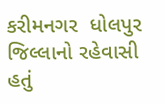કરીમનગર  ધોલપુર જિલ્લાનો રહેવાસી હતું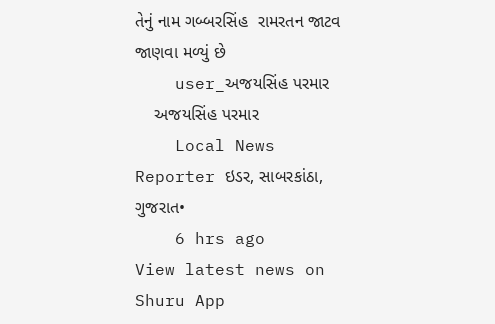તેનું નામ ગબ્બરસિંહ  રામરતન જાટવ  જાણવા મળ્યું છે
    user_અજયસિંહ પરમાર
    અજયસિંહ પરમાર
    Local News Reporter ઇડર, સાબરકાંઠા, ગુજરાત•
    6 hrs ago
View latest news on Shuru App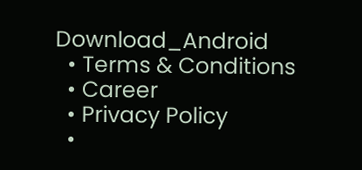Download_Android
  • Terms & Conditions
  • Career
  • Privacy Policy
  •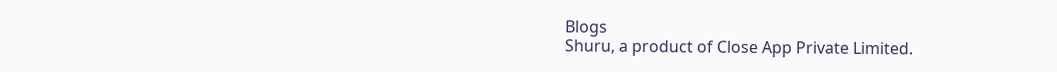Blogs
Shuru, a product of Close App Private Limited.